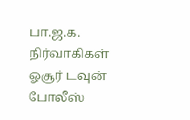பா.ஜ.க. நிர்வாகிகள் ஓசூர் டவுன் போலீஸ்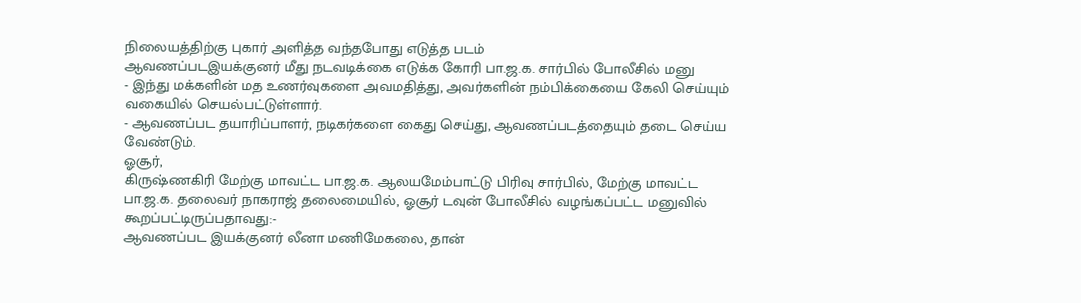நிலையத்திற்கு புகார் அளித்த வந்தபோது எடுத்த படம்
ஆவணப்படஇயக்குனர் மீது நடவடிக்கை எடுக்க கோரி பா.ஜ.க. சார்பில் போலீசில் மனு
- இந்து மக்களின் மத உணர்வுகளை அவமதித்து, அவர்களின் நம்பிக்கையை கேலி செய்யும் வகையில் செயல்பட்டுள்ளார்.
- ஆவணப்பட தயாரிப்பாளர், நடிகர்களை கைது செய்து, ஆவணப்படத்தையும் தடை செய்ய வேண்டும்.
ஓசூர்,
கிருஷ்ணகிரி மேற்கு மாவட்ட பா.ஜ.க. ஆலயமேம்பாட்டு பிரிவு சார்பில், மேற்கு மாவட்ட பா.ஜ.க. தலைவர் நாகராஜ் தலைமையில், ஓசூர் டவுன் போலீசில் வழங்கப்பட்ட மனுவில் கூறப்பட்டிருப்பதாவது:-
ஆவணப்பட இயக்குனர் லீனா மணிமேகலை, தான்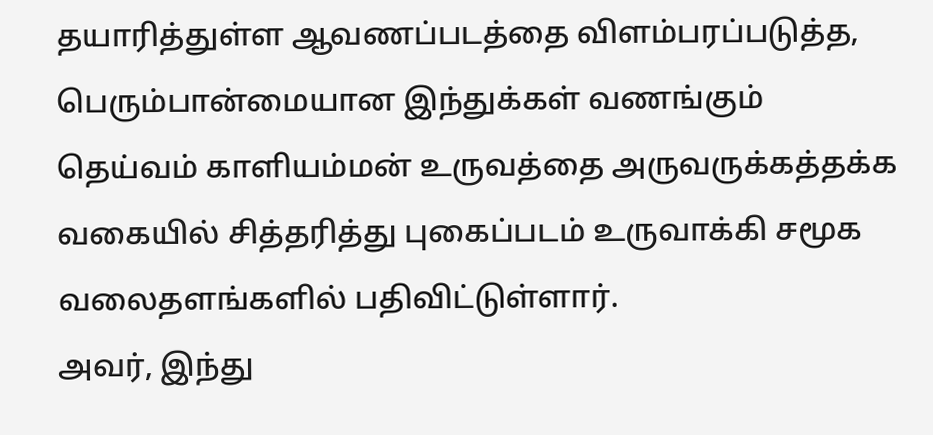தயாரித்துள்ள ஆவணப்படத்தை விளம்பரப்படுத்த, பெரும்பான்மையான இந்துக்கள் வணங்கும் தெய்வம் காளியம்மன் உருவத்தை அருவருக்கத்தக்க வகையில் சித்தரித்து புகைப்படம் உருவாக்கி சமூக வலைதளங்களில் பதிவிட்டுள்ளார்.
அவர், இந்து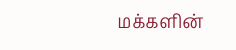மக்களின்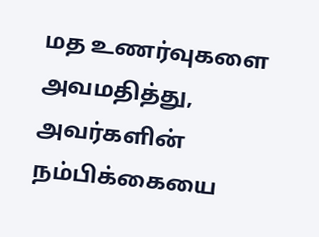மத உணர்வுகளை அவமதித்து, அவர்களின் நம்பிக்கையை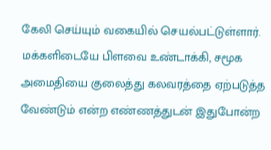கேலி செய்யும் வகையில் செயல்பட்டுள்ளார்.
மக்களிடையே பிளவை உண்டாக்கி, சமூக அமைதியை குலைத்து கலவரத்தை ஏற்படுத்த வேண்டும் என்ற எண்ணத்துடன் இதுபோன்ற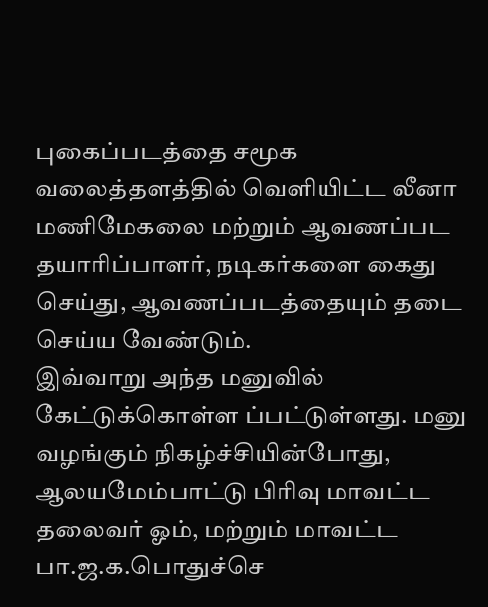புகைப்படத்தை சமூக வலைத்தளத்தில் வெளியிட்ட லீனா மணிமேகலை மற்றும் ஆவணப்பட தயாரிப்பாளர், நடிகர்களை கைது செய்து, ஆவணப்படத்தையும் தடை செய்ய வேண்டும்.
இவ்வாறு அந்த மனுவில் கேட்டுக்கொள்ள ப்பட்டுள்ளது. மனு வழங்கும் நிகழ்ச்சியின்போது, ஆலயமேம்பாட்டு பிரிவு மாவட்ட தலைவர் ஓம், மற்றும் மாவட்ட பா.ஜ.க.பொதுச்செ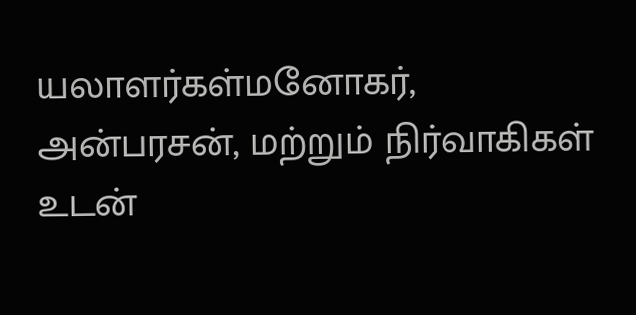யலாளர்கள்மனோகர், அன்பரசன், மற்றும் நிர்வாகிகள் உடன்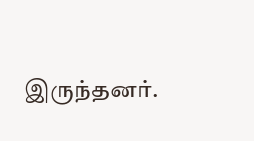இருந்தனர்.